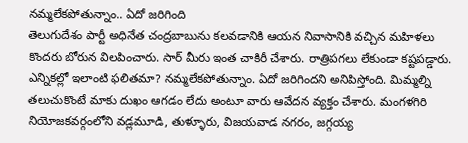నమ్మలేకపోతున్నాం.. ఏదో జరిగింది
తెలుగుదేశం పార్టీ అధినేత చంద్రబాబును కలవడానికి ఆయన నివాసానికి వచ్చిన మహిళలు కొందరు బోరున విలపించారు. సార్ మీరు ఇంత చాకిరీ చేశారు. రాత్రిపగలు లేకుండా కష్టపడ్డారు. ఎన్నికల్లో ఇలాంటి ఫలితమా? నమ్మలేకపోతున్నాం. ఏదో జరిగిందని అనిపిస్తోంది. మిమ్మల్ని తలుచుకొంటే మాకు దుఖం ఆగడం లేదు అంటూ వారు ఆవేదన వ్యక్తం చేశారు. మంగళగిరి నియోజకవర్గంలోని వడ్లమూడి, తుళ్ళూరు, విజయవాడ నగరం, జగ్గయ్య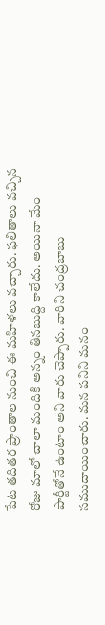పేట తదితర ప్రాంతాల నుంచి ఈ మహిళలు వచ్చారు. ఫలితాలు వచ్చిన రోజు మాలో చాలా మందికి అన్నం తినబుద్ది కాలేదు. అయినా మేం పార్టీతోనే ఉంటాం అని వారు చెప్పారు. వారిని చంద్రబాబు సముదాయించారు. మన పనిని మనం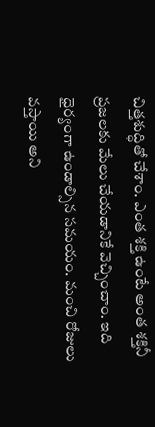చిత్తశుద్ధితో చేశాం. ఎంత శక్తి ఉంటే అంత శక్తినీ ప్రజలకు మేలు చేయడానికే వెచ్చించాం. ఇది ధైర్యంగా ఉండాల్సిన సమయం. మంచి రోజులు వస్తాయి అని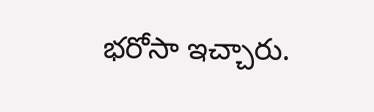భరోసా ఇచ్చారు.